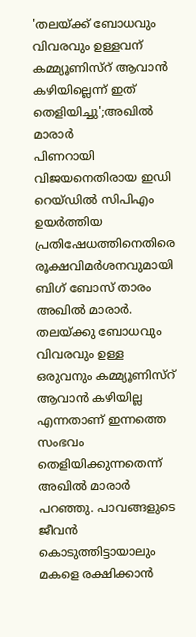'തലയ്ക്ക് ബോധവും വിവരവും ഉള്ളവന് കമ്മ്യൂണിസ്റ് ആവാൻ കഴിയില്ലെന്ന് ഇത് തെളിയിച്ചു';അഖിൽ മാരാർ
പിണറായി വിജയനെതിരായ ഇഡി റെയ്ഡിൽ സിപിഎം ഉയർത്തിയ പ്രതിഷേധത്തിനെതിരെ രൂക്ഷവിമർശനവുമായി ബിഗ് ബോസ് താരം അഖിൽ മാരാർ. തലയ്ക്കു ബോധവും വിവരവും ഉള്ള ഒരുവനും കമ്മ്യൂണിസ്റ് ആവാൻ കഴിയില്ല എന്നതാണ് ഇന്നത്തെ സംഭവം തെളിയിക്കുന്നതെന്ന് അഖിൽ മാരാർ പറഞ്ഞു. പാവങ്ങളുടെ ജീവൻ കൊടുത്തിട്ടായാലും മകളെ രക്ഷിക്കാൻ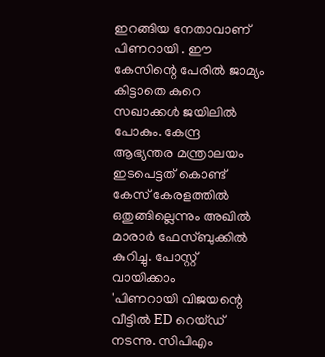ഇറങ്ങിയ നേതാവാണ് പിണറായി . ഈ കേസിന്റെ പേരിൽ ജാമ്യം കിട്ടാതെ കുറെ സഖാക്കൾ ജയിലിൽ പോകും. കേന്ദ്ര ആഭ്യന്തര മന്ത്രാലയം ഇടപെട്ടത് കൊണ്ട് കേസ് കേരളത്തിൽ ഒതുങ്ങില്ലെന്നും അഖിൽ മാരാർ ഫേസ്ബുക്കിൽ കുറിച്ചു. പോസ്റ്റ് വായിക്കാം
'പിണറായി വിജയന്റെ വീട്ടിൽ ED റെയ്ഡ് നടന്നു. സിപിഎം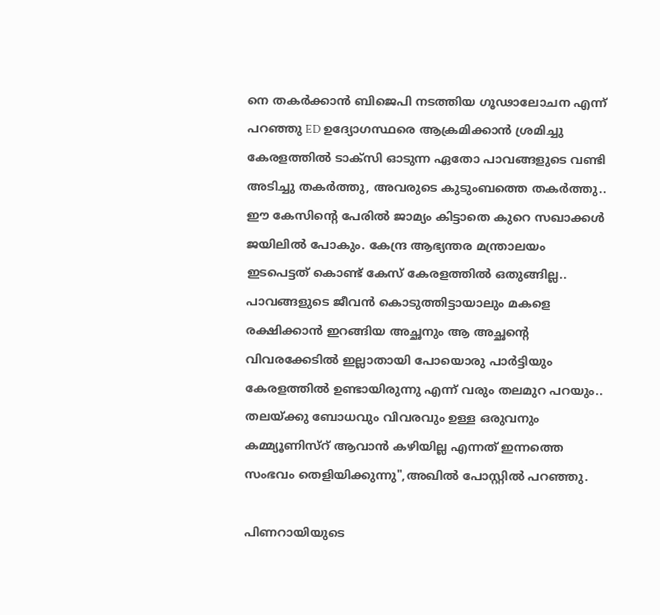നെ തകർക്കാൻ ബിജെപി നടത്തിയ ഗൂഢാലോചന എന്ന് പറഞ്ഞു ED ഉദ്യോഗസ്ഥരെ ആക്രമിക്കാൻ ശ്രമിച്ചു കേരളത്തിൽ ടാക്സി ഓടുന്ന ഏതോ പാവങ്ങളുടെ വണ്ടി അടിച്ചു തകർത്തു, അവരുടെ കുടുംബത്തെ തകർത്തു..
ഈ കേസിന്റെ പേരിൽ ജാമ്യം കിട്ടാതെ കുറെ സഖാക്കൾ ജയിലിൽ പോകും. കേന്ദ്ര ആഭ്യന്തര മന്ത്രാലയം ഇടപെട്ടത് കൊണ്ട് കേസ് കേരളത്തിൽ ഒതുങ്ങില്ല.. പാവങ്ങളുടെ ജീവൻ കൊടുത്തിട്ടായാലും മകളെ രക്ഷിക്കാൻ ഇറങ്ങിയ അച്ഛനും ആ അച്ഛന്റെ വിവരക്കേടിൽ ഇല്ലാതായി പോയൊരു പാർട്ടിയും കേരളത്തിൽ ഉണ്ടായിരുന്നു എന്ന് വരും തലമുറ പറയും..
തലയ്ക്കു ബോധവും വിവരവും ഉള്ള ഒരുവനും കമ്മ്യൂണിസ്റ് ആവാൻ കഴിയില്ല എന്നത് ഇന്നത്തെ സംഭവം തെളിയിക്കുന്നു",അഖിൽ പോസ്റ്റിൽ പറഞ്ഞു.

പിണറായിയുടെ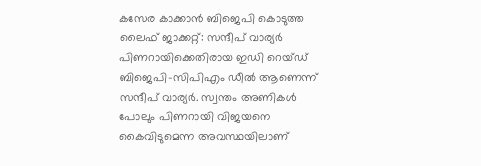കസേര കാക്കാൻ ബിജെപി കൊടുത്ത ലൈഫ് ജാക്കറ്റ്: സന്ദീപ് വാര്യർ
പിണറായിക്കെതിരായ ഇഡി റെയ്ഡ് ബിജെപി-സിപിഎം ഡീൽ ആണെന്ന് സന്ദീപ് വാര്യർ. സ്വന്തം അണികൾ പോലും പിണറായി വിജയനെ കൈവിടുമെന്ന അവസ്ഥയിലാണ്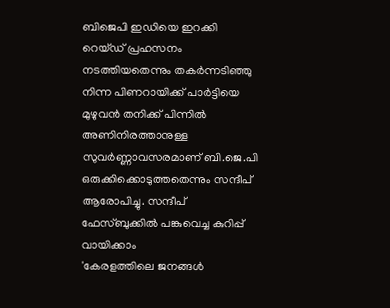ബിജെപി ഇഡിയെ ഇറക്കി റെയ്ഡ് പ്രഹസനം നടത്തിയതെന്നും തകർന്നടിഞ്ഞു നിന്ന പിണറായിക്ക് പാർട്ടിയെ മുഴുവൻ തനിക്ക് പിന്നിൽ അണിനിരത്താനുള്ള സുവർണ്ണാവസരമാണ് ബി.ജെ.പി ഒരുക്കിക്കൊടുത്തതെന്നും സന്ദീപ് ആരോപിച്ചു. സന്ദീപ് ഫേസ്ബുക്കിൽ പങ്കുവെച്ച കുറിപ്പ് വായിക്കാം
'കേരളത്തിലെ ജനങ്ങൾ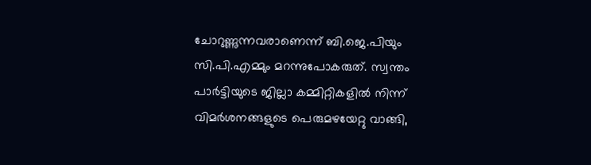ചോറുണ്ണുന്നവരാണെന്ന് ബി.ജെ.പിയും സി.പി.എമ്മും മറന്നുപോകരുത്. സ്വന്തം പാർട്ടിയുടെ ജില്ലാ കമ്മിറ്റികളിൽ നിന്ന് വിമർശനങ്ങളുടെ പെരുമഴയേറ്റു വാങ്ങി,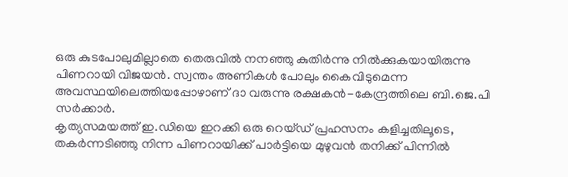ഒരു കുടപോലുമില്ലാതെ തെരുവിൽ നനഞ്ഞു കുതിർന്നു നിൽക്കുകയായിരുന്നു പിണറായി വിജയൻ. സ്വന്തം അണികൾ പോലും കൈവിടുമെന്ന അവസ്ഥയിലെത്തിയപ്പോഴാണ് ദാ വരുന്നു രക്ഷകൻ-കേന്ദ്രത്തിലെ ബി.ജെ.പി സർക്കാർ.
കൃത്യസമയത്ത് ഇ.ഡിയെ ഇറക്കി ഒരു റെയ്ഡ് പ്രഹസനം കളിച്ചതിലൂടെ, തകർന്നടിഞ്ഞു നിന്ന പിണറായിക്ക് പാർട്ടിയെ മുഴുവൻ തനിക്ക് പിന്നിൽ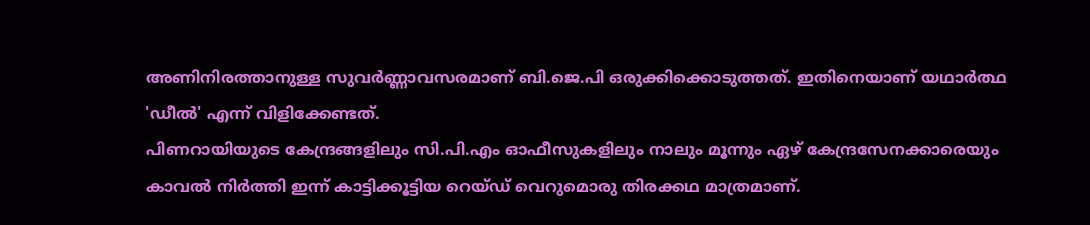അണിനിരത്താനുള്ള സുവർണ്ണാവസരമാണ് ബി.ജെ.പി ഒരുക്കിക്കൊടുത്തത്. ഇതിനെയാണ് യഥാർത്ഥ 'ഡീൽ' എന്ന് വിളിക്കേണ്ടത്.
പിണറായിയുടെ കേന്ദ്രങ്ങളിലും സി.പി.എം ഓഫീസുകളിലും നാലും മൂന്നും ഏഴ് കേന്ദ്രസേനക്കാരെയും കാവൽ നിർത്തി ഇന്ന് കാട്ടിക്കൂട്ടിയ റെയ്ഡ് വെറുമൊരു തിരക്കഥ മാത്രമാണ്.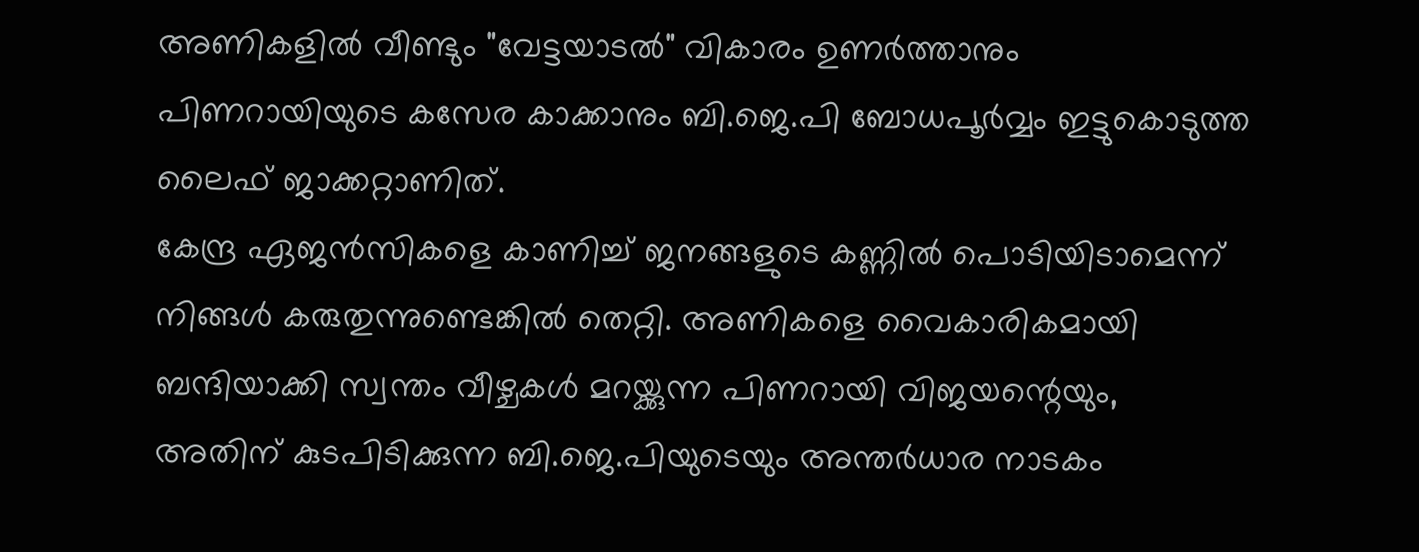അണികളിൽ വീണ്ടും "വേട്ടയാടൽ" വികാരം ഉണർത്താനും പിണറായിയുടെ കസേര കാക്കാനും ബി.ജെ.പി ബോധപൂർവ്വം ഇട്ടുകൊടുത്ത ലൈഫ് ജാക്കറ്റാണിത്.
കേന്ദ്ര ഏജൻസികളെ കാണിച്ച് ജനങ്ങളുടെ കണ്ണിൽ പൊടിയിടാമെന്ന് നിങ്ങൾ കരുതുന്നുണ്ടെങ്കിൽ തെറ്റി. അണികളെ വൈകാരികമായി ബന്ദിയാക്കി സ്വന്തം വീഴ്ചകൾ മറയ്ക്കുന്ന പിണറായി വിജയന്റെയും, അതിന് കുടപിടിക്കുന്ന ബി.ജെ.പിയുടെയും അന്തർധാര നാടകം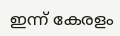ഇന്ന് കേരളം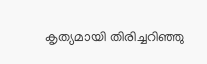കൃത്യമായി തിരിച്ചറിഞ്ഞു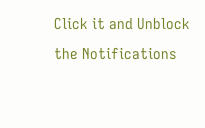Click it and Unblock the Notifications